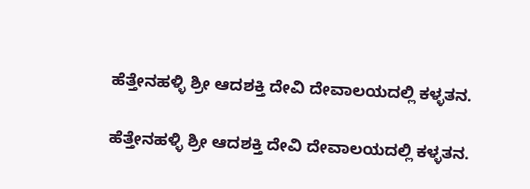ಹೆತ್ತೇನಹಳ್ಳಿ ಶ್ರೀ ಆದಶಕ್ತಿ ದೇವಿ ದೇವಾಲಯದಲ್ಲಿ ಕಳ್ಳತನ.

ಹೆತ್ತೇನಹಳ್ಳಿ ಶ್ರೀ ಆದಶಕ್ತಿ ದೇವಿ ದೇವಾಲಯದಲ್ಲಿ ಕಳ್ಳತನ.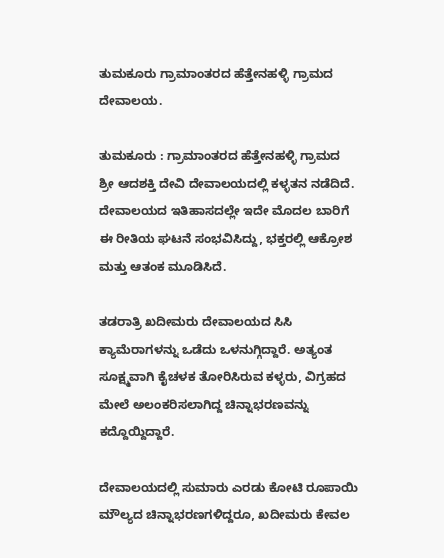ತುಮಕೂರು ಗ್ರಾಮಾಂತರದ ಹೆತ್ತೇನಹಳ್ಳಿ ಗ್ರಾಮದ ದೇವಾಲಯ.

ತುಮಕೂರು : ಗ್ರಾಮಾಂತರದ ಹೆತ್ತೇನಹಳ್ಳಿ ಗ್ರಾಮದ ಶ್ರೀ ಆದಶಕ್ತಿ ದೇವಿ ದೇವಾಲಯದಲ್ಲಿ ಕಳ್ಳತನ ನಡೆದಿದೆ. ದೇವಾಲಯದ ಇತಿಹಾಸದಲ್ಲೇ ಇದೇ ಮೊದಲ ಬಾರಿಗೆ ಈ ರೀತಿಯ ಘಟನೆ ಸಂಭವಿಸಿದ್ದು, ಭಕ್ತರಲ್ಲಿ ಆಕ್ರೋಶ ಮತ್ತು ಆತಂಕ ಮೂಡಿಸಿದೆ.

ತಡರಾತ್ರಿ ಖದೀಮರು ದೇವಾಲಯದ ಸಿಸಿ ಕ್ಯಾಮೆರಾಗಳನ್ನು ಒಡೆದು ಒಳನುಗ್ಗಿದ್ದಾರೆ. ಅತ್ಯಂತ ಸೂಕ್ಷ್ಮವಾಗಿ ಕೈಚಳಕ ತೋರಿಸಿರುವ ಕಳ್ಳರು, ವಿಗ್ರಹದ ಮೇಲೆ ಅಲಂಕರಿಸಲಾಗಿದ್ದ ಚಿನ್ನಾಭರಣವನ್ನು ಕದ್ದೊಯ್ದಿದ್ದಾರೆ.

ದೇವಾಲಯದಲ್ಲಿ ಸುಮಾರು ಎರಡು ಕೋಟಿ ರೂಪಾಯಿ ಮೌಲ್ಯದ ಚಿನ್ನಾಭರಣಗಳಿದ್ದರೂ, ಖದೀಮರು ಕೇವಲ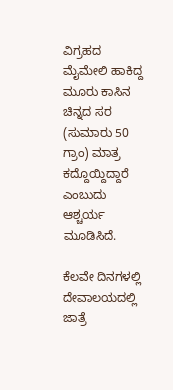ವಿಗ್ರಹದ ಮೈಮೇಲಿ ಹಾಕಿದ್ದ ಮೂರು ಕಾಸಿನ ಚಿನ್ನದ ಸರ (ಸುಮಾರು 50 ಗ್ರಾಂ) ಮಾತ್ರ ಕದ್ದೊಯ್ದಿದ್ದಾರೆ ಎಂಬುದು ಆಶ್ಚರ್ಯ ಮೂಡಿಸಿದೆ.

ಕೆಲವೇ ದಿನಗಳಲ್ಲಿ ದೇವಾಲಯದಲ್ಲಿ ಜಾತ್ರೆ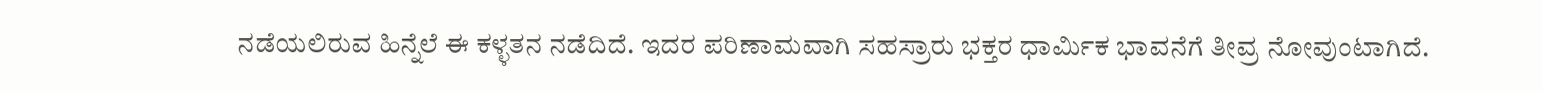ನಡೆಯಲಿರುವ ಹಿನ್ನೆಲೆ ಈ ಕಳ್ಳತನ ನಡೆದಿದೆ. ಇದರ ಪರಿಣಾಮವಾಗಿ ಸಹಸ್ರಾರು ಭಕ್ತರ ಧಾರ್ಮಿಕ ಭಾವನೆಗೆ ತೀವ್ರ ನೋವುಂಟಾಗಿದೆ.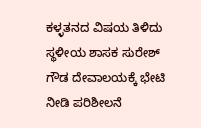ಕಳ್ಳತನದ ವಿಷಯ ತಿಳಿದು ಸ್ಥಳೀಯ ಶಾಸಕ ಸುರೇಶ್ ಗೌಡ ದೇವಾಲಯಕ್ಕೆ ಭೇಟಿ ನೀಡಿ ಪರಿಶೀಲನೆ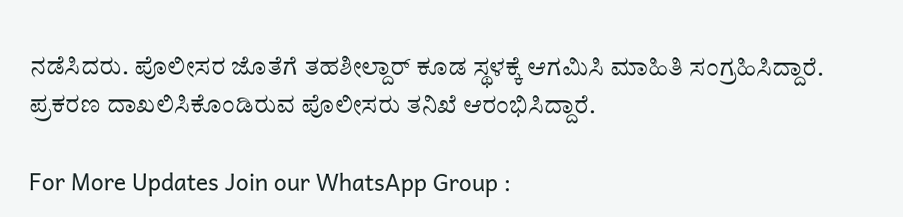ನಡೆಸಿದರು. ಪೊಲೀಸರ ಜೊತೆಗೆ ತಹಶೀಲ್ದಾರ್ ಕೂಡ ಸ್ಥಳಕ್ಕೆ ಆಗಮಿಸಿ ಮಾಹಿತಿ ಸಂಗ್ರಹಿಸಿದ್ದಾರೆ. ಪ್ರಕರಣ ದಾಖಲಿಸಿಕೊಂಡಿರುವ ಪೊಲೀಸರು ತನಿಖೆ ಆರಂಭಿಸಿದ್ದಾರೆ.

For More Updates Join our WhatsApp Group :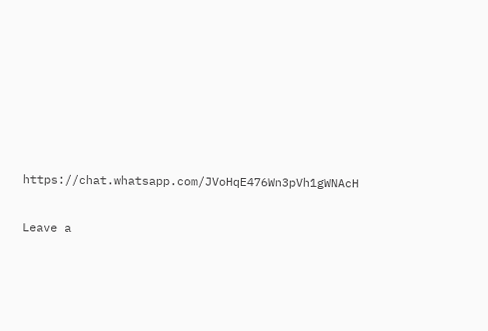https://chat.whatsapp.com/JVoHqE476Wn3pVh1gWNAcH

Leave a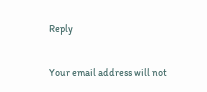Reply

Your email address will not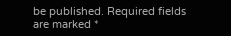be published. Required fields are marked *